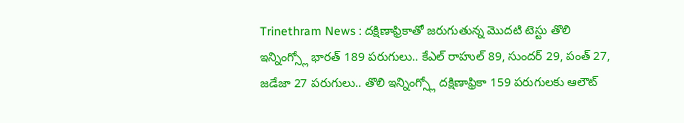Trinethram News : దక్షిణాఫ్రికాతో జరుగుతున్న మొదటి టెస్టు తొలి ఇన్నింగ్స్లో భారత్ 189 పరుగులు.. కేఎల్ రాహుల్ 89, సుందర్ 29, పంత్ 27, జడేజా 27 పరుగులు.. తొలి ఇన్నింగ్స్లో దక్షిణాఫ్రికా 159 పరుగులకు ఆలౌట్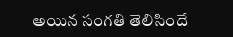అయిన సంగతి తెలిసిందే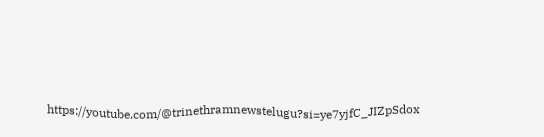https://youtube.com/@trinethramnewstelugu?si=ye7yjfC_JIZpSdox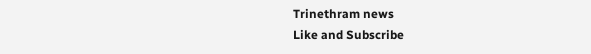Trinethram news
Like and Subscribe